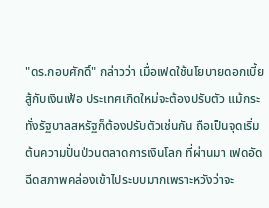"ดร.กอบศักดิ์" กล่าวว่า เมื่อเฟดใช้นโยบายดอกเบี้ยสู้กับเงินเฟ้อ ประเทศเกิดใหม่จะต้องปรับตัว แม้กระทั่งรัฐบาลสหรัฐก็ต้องปรับตัวเช่นกัน ถือเป็นจุดเริ่มต้นความปั่นป่วนตลาดการเงินโลก ที่ผ่านมา เฟดอัดฉีดสภาพคล่องเข้าไประบบมากเพราะหวังว่าจะ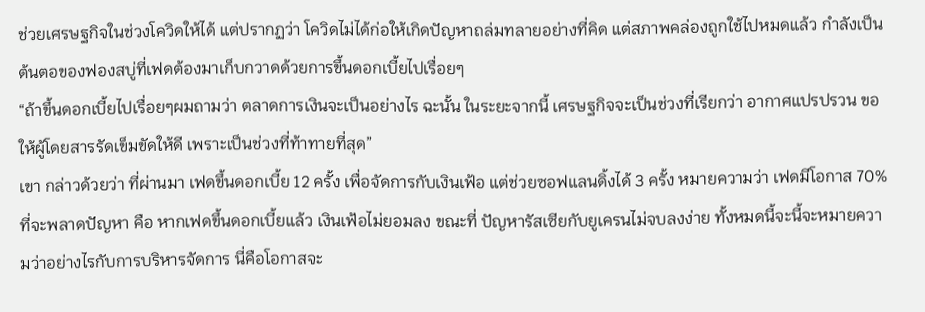ช่วยเศรษฐกิจในช่วงโควิดให้ได้ แต่ปรากฏว่า โควิดไม่ได้ก่อให้เกิดปัญหาถล่มทลายอย่างที่คิด แต่สภาพคล่องถูกใช้ไปหมดแล้ว กำลังเป็นต้นตอของฟองสบู่ที่เฟดต้องมาเก็บกวาดด้วยการขึ้นดอกเบี้ยไปเรื่อยๆ
“ถ้าขึ้นดอกเบี้ยไปเรื่อยๆผมถามว่า ตลาดการเงินจะเป็นอย่างไร ฉะนั้น ในระยะจากนี้ เศรษฐกิจจะเป็นช่วงที่เรียกว่า อากาศแปรปรวน ขอให้ผู้โดยสารรัดเข็มขัดให้ดี เพราะเป็นช่วงที่ท้าทายที่สุด”
เขา กล่าวด้วยว่า ที่ผ่านมา เฟดขึ้นดอกเบี้ย 12 ครั้ง เพื่อจัดการกับเงินเฟ้อ แต่ช่วยซอฟแลนดิ้งได้ 3 ครั้ง หมายความว่า เฟดมีโอกาส 70% ที่จะพลาดปัญหา คือ หากเฟดขึ้นดอกเบี้ยแล้ว เงินเฟ้อไม่ยอมลง ขณะที่ ปัญหารัสเซียกับยูเครนไม่จบลงง่าย ทั้งหมดนี้จะนี้จะหมายความว่าอย่างไรกับการบริหารจัดการ นี่คือโอกาสจะ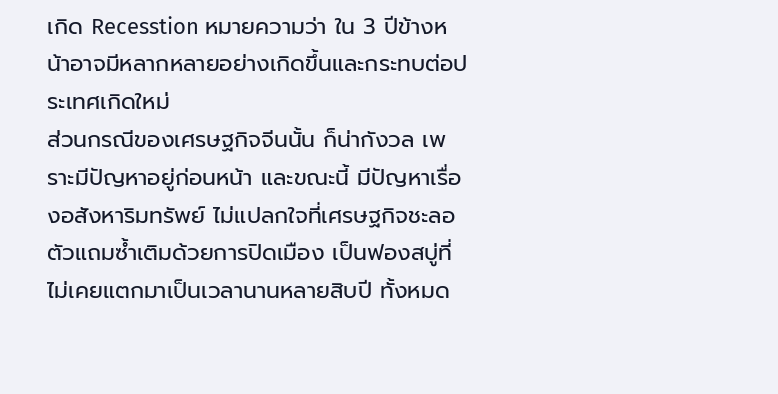เกิด Recesstion หมายความว่า ใน 3 ปีข้างหน้าอาจมีหลากหลายอย่างเกิดขึ้นและกระทบต่อประเทศเกิดใหม่
ส่วนกรณีของเศรษฐกิจจีนนั้น ก็น่ากังวล เพราะมีปัญหาอยู่ก่อนหน้า และขณะนี้ มีปัญหาเรื่องอสังหาริมทรัพย์ ไม่แปลกใจที่เศรษฐกิจชะลอตัวแถมซ้ำเติมด้วยการปิดเมือง เป็นฟองสบู่ที่ไม่เคยแตกมาเป็นเวลานานหลายสิบปี ทั้งหมด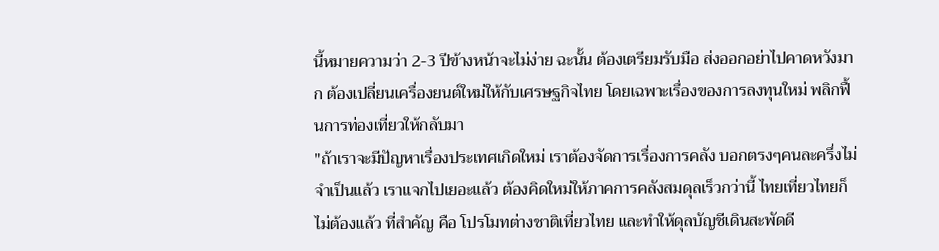นี้หมายความว่า 2-3 ปีข้างหน้าจะไม่ง่าย ฉะนั้น ต้องเตรียมรับมือ ส่งออกอย่าไปคาดหวังมาก ต้องเปลี่ยนเครื่องยนต์ใหม่ให้กับเศรษฐกิจไทย โดยเฉพาะเรื่องของการลงทุนใหม่ พลิกฟื้นการท่องเที่ยวให้กลับมา
"ถ้าเราจะมีปัญหาเรื่องประเทศเกิดใหม่ เราต้องจัดการเรื่องการคลัง บอกตรงๆคนละครึ่งไม่จำเป็นแล้ว เราแจกไปเยอะแล้ว ต้องคิดใหม่ให้ภาคการคลังสมดุลเร็วกว่านี้ ไทยเที่ยวไทยก็ไม่ต้องแล้ว ที่สำคัญ คือ โปรโมทต่างชาติเที่ยวไทย และทำให้ดุลบัญชีเดินสะพัดดี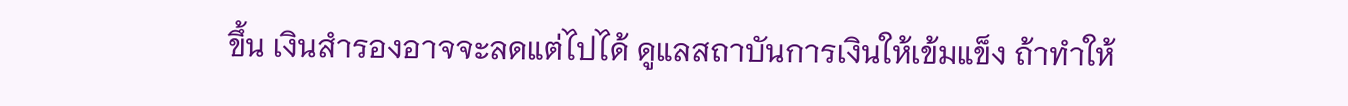ขึ้น เงินสำรองอาจจะลดแต่ไปได้ ดูแลสถาบันการเงินให้เข้มแข็ง ถ้าทำให้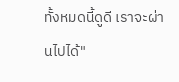ทั้งหมดนี้ดูดี เราจะผ่านไปได้"